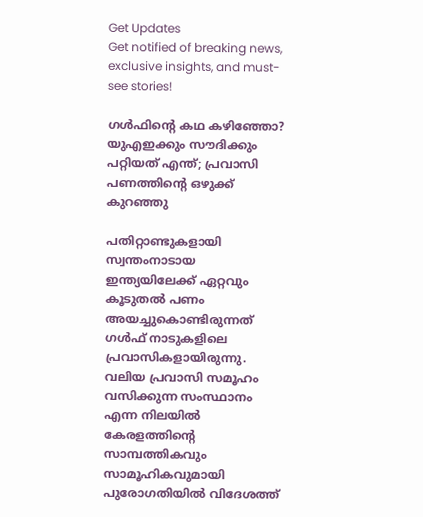Get Updates
Get notified of breaking news, exclusive insights, and must-see stories!

ഗള്‍ഫിന്റെ കഥ കഴിഞ്ഞോ? യുഎഇക്കും സൗദിക്കും പറ്റിയത് എന്ത്; പ്രവാസി പണത്തിന്റെ ഒഴുക്ക് കുറഞ്ഞു

പതിറ്റാണ്ടുകളായി സ്വന്തംനാടായ ഇന്ത്യയിലേക്ക് ഏറ്റവും കൂടുതല്‍ പണം അയച്ചുകൊണ്ടിരുന്നത് ഗള്‍ഫ് നാടുകളിലെ പ്രവാസികളായിരുന്നു. വലിയ പ്രവാസി സമൂഹം വസിക്കുന്ന സംസ്ഥാനം എന്ന നിലയില്‍ കേരളത്തിന്റെ സാമ്പത്തികവും സാമൂഹികവുമായി പുരോഗതിയില്‍ വിദേശത്ത്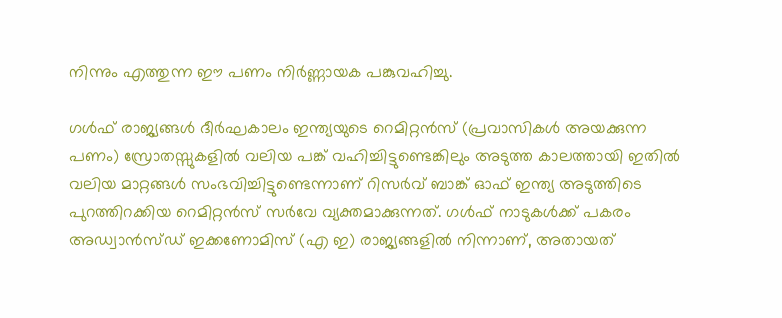നിന്നും എത്തുന്ന ഈ പണം നിർണ്ണായക പങ്കുവഹിച്ചു.

ഗള്‍ഫ് രാജ്യങ്ങള്‍ ദീർഘകാലം ഇന്ത്യയുടെ റെമിറ്റൻസ് (പ്രവാസികള്‍ അയക്കുന്ന പണം) സ്രോതസ്സുകളിൽ വലിയ പങ്ക് വഹിച്ചിട്ടുണ്ടെങ്കിലും അടുത്ത കാലത്തായി ഇതില്‍ വലിയ മാറ്റങ്ങള്‍ സംഭവിച്ചിട്ടുണ്ടെന്നാണ് റിസർവ് ബാങ്ക് ഓഫ് ഇന്ത്യ അടുത്തിടെ പുറത്തിറക്കിയ റെമിറ്റൻസ് സർവേ വ്യക്തമാക്കുന്നത്. ഗള്‍ഫ് നാടുകള്‍ക്ക് പകരം അഡ്വാൻസ്ഡ് ഇക്കണോമിസ് (എ ഇ) രാജ്യങ്ങളില്‍ നിന്നാണ്, അതായത്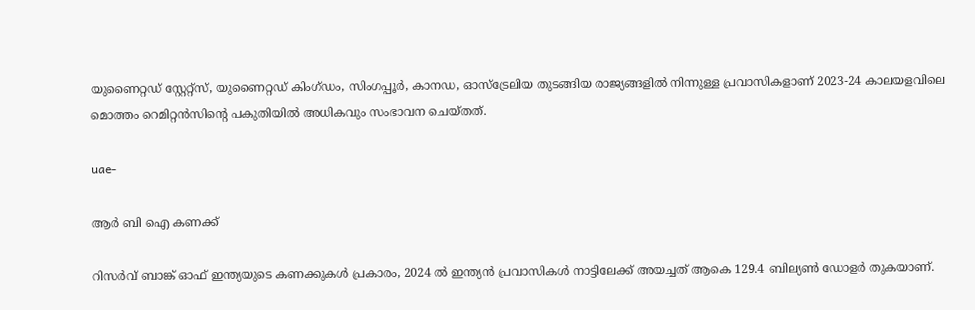യുണൈറ്റഡ് സ്റ്റേറ്റ്സ്, യുണൈറ്റഡ് കിംഗ്ഡം, സിംഗപ്പൂർ, കാനഡ, ഓസ്‌ട്രേലിയ തുടങ്ങിയ രാജ്യങ്ങളില്‍ നിന്നുള്ള പ്രവാസികളാണ് 2023-24 കാലയളവിലെ മൊത്തം റെമിറ്റൻസിന്റെ പകുതിയില്‍ അധികവും സംഭാവന ചെയ്തത്.

uae-

ആർ ബി ഐ കണക്ക്

റിസർവ് ബാങ്ക് ഓഫ് ഇന്ത്യയുടെ കണക്കുകൾ പ്രകാരം, 2024 ൽ ഇന്ത്യൻ പ്രവാസികൾ നാട്ടിലേക്ക് അയച്ചത് ആകെ 129.4 ബില്യൺ ഡോളർ തുകയാണ്.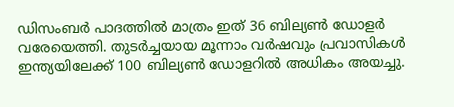ഡിസംബർ പാദത്തിൽ മാത്രം ഇത് 36 ബില്യൺ ഡോളർ വരേയെത്തി. തുടർച്ചയായ മൂന്നാം വർഷവും പ്രവാസികള്‍ ഇന്ത്യയിലേക്ക് 100 ബില്യണ്‍ ഡോളറില്‍ അധികം അയച്ചു.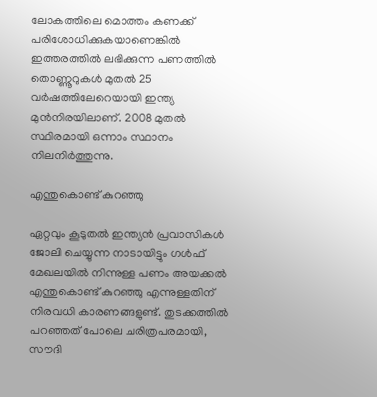ലോകത്തിലെ മൊത്തം കണക്ക് പരിശോധിക്കുകയാണെങ്കില്‍ ഇത്തരത്തില്‍ ലഭിക്കുന്ന പണത്തില്‍ തൊണ്ണൂറുകൾ മുതൽ 25 വർഷത്തിലേറെയായി ഇന്ത്യ മുന്‍നിരയിലാണ്. 2008 മുതൽ സ്ഥിരമായി ഒന്നാം സ്ഥാനം നിലനിർത്തുന്നു.

എന്തുകൊണ്ട് കുറഞ്ഞു

ഏറ്റവും കൂടുതല്‍ ഇന്ത്യന്‍ പ്രവാസികള്‍ ജോലി ചെയ്യുന്ന നാടായിട്ടും ഗള്‍ഫ് മേഖലയില്‍ നിന്നുള്ള പണം അയക്കല്‍ എന്തുകൊണ്ട് കുറഞ്ഞു എന്നുള്ളതിന് നിരവധി കാരണങ്ങളുണ്ട്. തുടക്കത്തില്‍ പറഞ്ഞത് പോലെ ചരിത്രപരമായി, സൗദി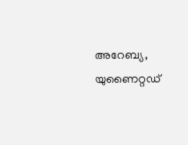അറേബ്യ, യുണൈറ്റഡ്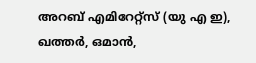അറബ് എമിറേറ്റ്സ് (യു എ ഇ), ഖത്തർ, ഒമാൻ,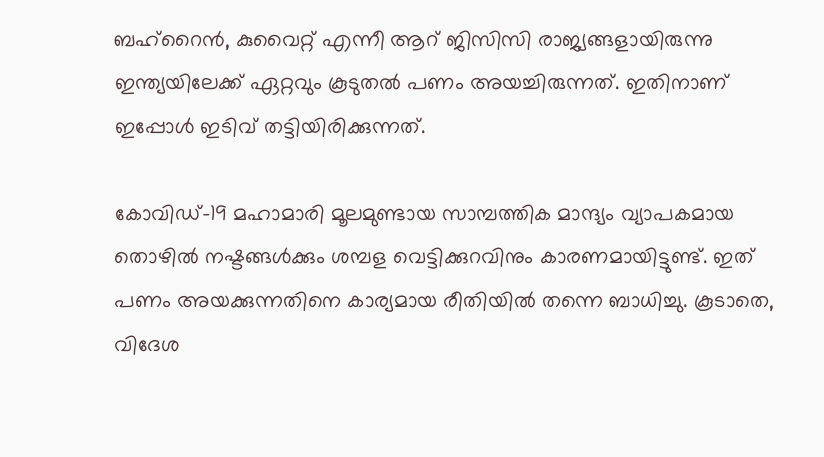ബഹ്‌റൈൻ, കുവൈറ്റ് എന്നീ ആറ് ജിസിസി രാജ്യങ്ങളായിരുന്നു ഇന്ത്യയിലേക്ക് ഏറ്റവും കൂടുതൽ പണം അയച്ചിരുന്നത്. ഇതിനാണ് ഇപ്പോള്‍ ഇടിവ് തട്ടിയിരിക്കുന്നത്.

കോവിഡ്-19 മഹാമാരി മൂലമുണ്ടായ സാമ്പത്തിക മാന്ദ്യം വ്യാപകമായ തൊഴിൽ നഷ്ടങ്ങൾക്കും ശമ്പള വെട്ടിക്കുറവിനും കാരണമായിട്ടുണ്ട്. ഇത് പണം അയക്കുന്നതിനെ കാര്യമായ രീതിയില്‍ തന്നെ ബാധിച്ചു. കൂടാതെ, വിദേശ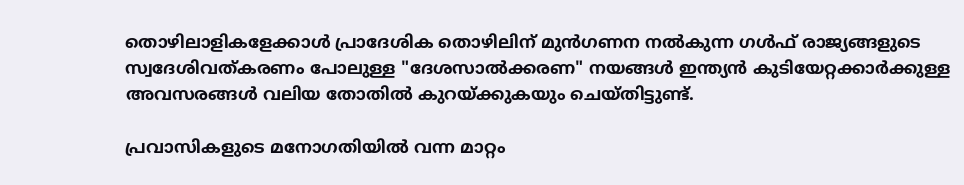തൊഴിലാളികളേക്കാൾ പ്രാദേശിക തൊഴിലിന് മുൻഗണന നൽകുന്ന ഗള്‍ഫ് രാജ്യങ്ങളുടെ സ്വദേശിവത്കരണം പോലുള്ള "ദേശസാൽക്കരണ" നയങ്ങൾ ഇന്ത്യൻ കുടിയേറ്റക്കാർക്കുള്ള അവസരങ്ങൾ വലിയ തോതില്‍ കുറയ്ക്കുകയും ചെയ്തിട്ടുണ്ട്.

പ്രവാസികളുടെ മനോഗതിയില്‍ വന്ന മാറ്റം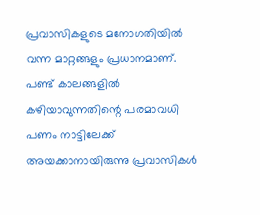പ്രവാസികളുടെ മനോഗതിയില്‍ വന്ന മാറ്റങ്ങളും പ്രധാനമാണ്. പണ്ട് കാലങ്ങളില്‍ കഴിയാവുന്നതിന്റെ പരമാവധി പണം നാട്ടിലേക്ക് അയക്കാനായിരുന്നു പ്രവാസികള്‍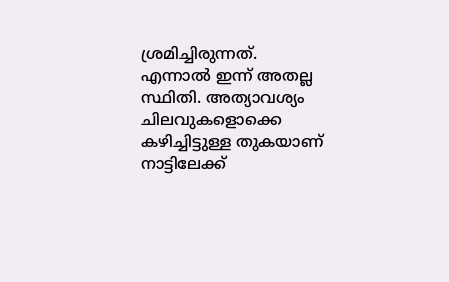ശ്രമിച്ചിരുന്നത്. എന്നാല്‍ ഇന്ന് അതല്ല സ്ഥിതി. അത്യാവശ്യം ചിലവുകളൊക്കെ കഴിച്ചിട്ടുള്ള തുകയാണ് നാട്ടിലേക്ക്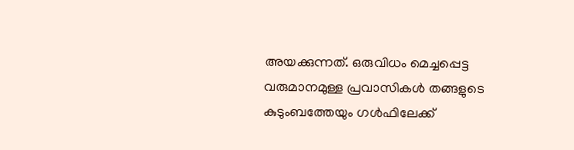അയക്കുന്നത്. ഒരുവിധം മെച്ചപ്പെട്ട വരുമാനമുള്ള പ്രവാസികള്‍ തങ്ങളുടെ കുടുംബത്തേയും ഗള്‍ഫിലേക്ക്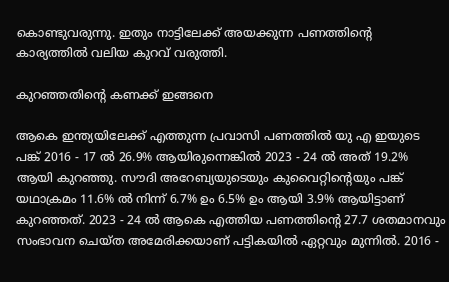കൊണ്ടുവരുന്നു. ഇതും നാട്ടിലേക്ക് അയക്കുന്ന പണത്തിന്റെ കാര്യത്തില്‍ വലിയ കുറവ് വരുത്തി.

കുറഞ്ഞതിന്റെ കണക്ക് ഇങ്ങനെ

ആകെ ഇന്ത്യയിലേക്ക് എത്തുന്ന പ്രവാസി പണത്തില്‍ യു എ ഇയുടെ പങ്ക് 2016 - 17 ൽ 26.9% ആയിരുന്നെങ്കില്‍ 2023 - 24 ൽ അത് 19.2% ആയി കുറഞ്ഞു. സൗദി അറേബ്യയുടെയും കുവൈറ്റിന്റെയും പങ്ക് യഥാക്രമം 11.6% ൽ നിന്ന് 6.7% ഉം 6.5% ഉം ആയി 3.9% ആയിട്ടാണ് കുറഞ്ഞത്. 2023 - 24 ൽ ആകെ എത്തിയ പണത്തിന്റെ 27.7 ശതമാനവും സംഭാവന ചെയ്ത അമേരിക്കയാണ് പട്ടികയില്‍ ഏറ്റവും മുന്നില്‍. 2016 -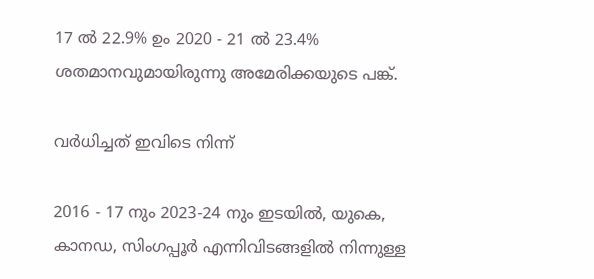17 ൽ 22.9% ഉം 2020 - 21 ൽ 23.4% ശതമാനവുമായിരുന്നു അമേരിക്കയുടെ പങ്ക്.

വർധിച്ചത് ഇവിടെ നിന്ന്

2016 - 17 നും 2023-24 നും ഇടയിൽ, യുകെ, കാനഡ, സിംഗപ്പൂർ എന്നിവിടങ്ങളിൽ നിന്നുള്ള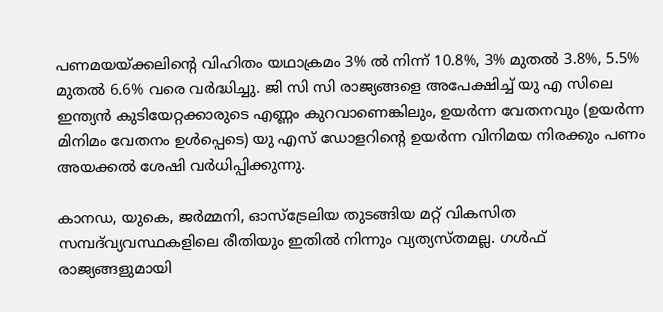പണമയയ്ക്കലിന്റെ വിഹിതം യഥാക്രമം 3% ൽ നിന്ന് 10.8%, 3% മുതൽ 3.8%, 5.5% മുതൽ 6.6% വരെ വർദ്ധിച്ചു. ജി സി സി രാജ്യങ്ങളെ അപേക്ഷിച്ച് യു എ സിലെ ഇന്ത്യൻ കുടിയേറ്റക്കാരുടെ എണ്ണം കുറവാണെങ്കിലും, ഉയർന്ന വേതനവും (ഉയർന്ന മിനിമം വേതനം ഉൾപ്പെടെ) യു എസ് ഡോളറിന്റെ ഉയർന്ന വിനിമയ നിരക്കും പണം അയക്കല്‍ ശേഷി വർധിപ്പിക്കുന്നു.

കാനഡ, യുകെ, ജർമ്മനി, ഓസ്‌ട്രേലിയ തുടങ്ങിയ മറ്റ് വികസിത സമ്പദ്‌വ്യവസ്ഥകളിലെ രീതിയും ഇതില്‍ നിന്നും വ്യത്യസ്തമല്ല. ഗള്‍ഫ് രാജ്യങ്ങളുമായി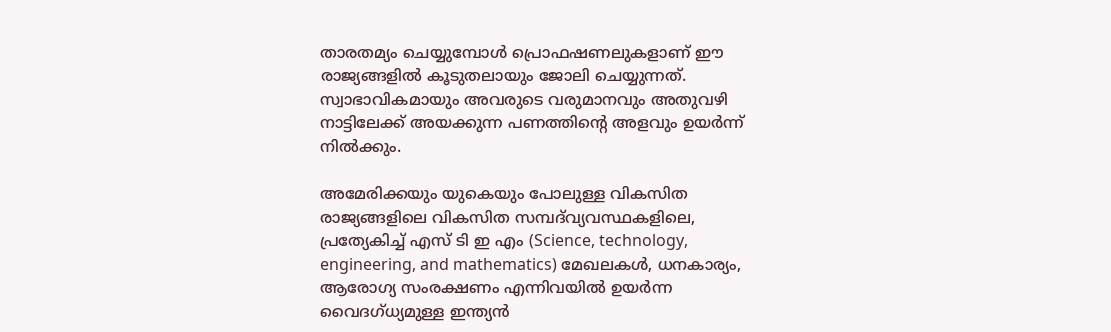താരതമ്യം ചെയ്യുമ്പോള്‍ പ്രൊഫഷണലുകളാണ് ഈ രാജ്യങ്ങളില്‍ കൂടുതലായും ജോലി ചെയ്യുന്നത്. സ്വാഭാവികമായും അവരുടെ വരുമാനവും അതുവഴി നാട്ടിലേക്ക് അയക്കുന്ന പണത്തിന്റെ അളവും ഉയർന്ന് നില്‍ക്കും.

അമേരിക്കയും യുകെയും പോലുള്ള വികസിത രാജ്യങ്ങളിലെ വികസിത സമ്പദ്‌വ്യവസ്ഥകളിലെ, പ്രത്യേകിച്ച് എസ് ടി ഇ എം (Science, technology, engineering, and mathematics) മേഖലകൾ, ധനകാര്യം, ആരോഗ്യ സംരക്ഷണം എന്നിവയിൽ ഉയർന്ന വൈദഗ്ധ്യമുള്ള ഇന്ത്യൻ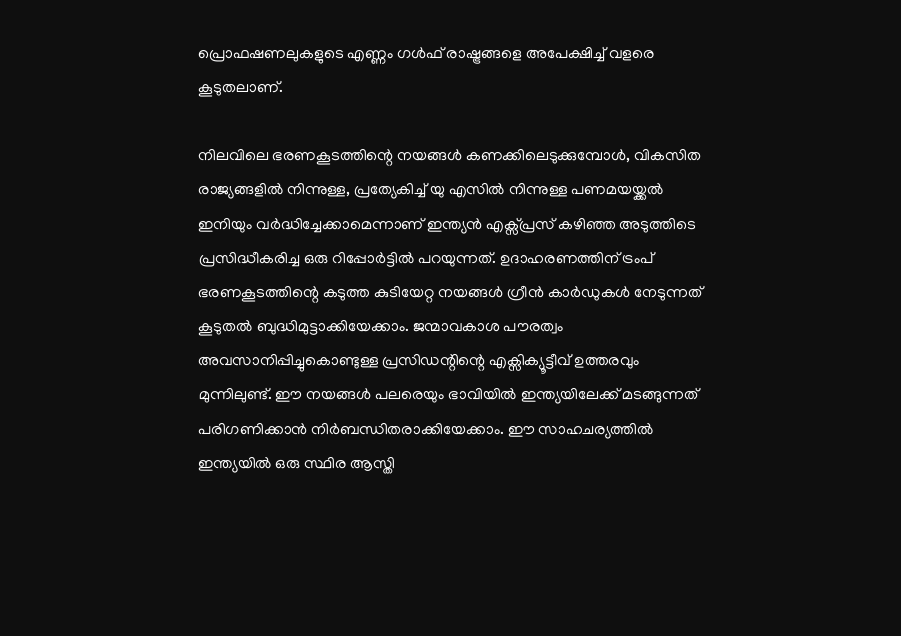പ്രൊഫഷണലുകളുടെ എണ്ണം ഗള്‍ഫ് രാഷ്ട്രങ്ങളെ അപേക്ഷിച്ച് വളരെ കൂടുതലാണ്.

നിലവിലെ ഭരണകൂടത്തിന്റെ നയങ്ങൾ കണക്കിലെടുക്കുമ്പോൾ, വികസിത രാജ്യങ്ങളില്‍ നിന്നുള്ള, പ്രത്യേകിച്ച് യു എസിൽ നിന്നുള്ള പണമയയ്ക്കൽ ഇനിയും വർദ്ധിച്ചേക്കാമെന്നാണ് ഇന്ത്യന്‍ എക്സ്പ്രസ് കഴിഞ്ഞ അടുത്തിടെ പ്രസിദ്ധീകരിച്ച ഒരു റിപ്പോർട്ടില്‍ പറയുന്നത്. ഉദാഹരണത്തിന് ട്രംപ് ഭരണകൂടത്തിന്റെ കടുത്ത കുടിയേറ്റ നയങ്ങൾ ഗ്രീൻ കാർഡുകൾ നേടുന്നത് കൂടുതൽ ബുദ്ധിമുട്ടാക്കിയേക്കാം. ജന്മാവകാശ പൗരത്വം അവസാനിപ്പിച്ചുകൊണ്ടുള്ള പ്രസിഡന്റിന്റെ എക്സിക്യൂട്ടീവ് ഉത്തരവും മുന്നിലുണ്ട്. ഈ നയങ്ങൾ പലരെയും ഭാവിയില്‍ ഇന്ത്യയിലേക്ക് മടങ്ങുന്നത് പരിഗണിക്കാൻ നിർബന്ധിതരാക്കിയേക്കാം. ഈ സാഹചര്യത്തില്‍ ഇന്ത്യയില്‍ ഒരു സ്ഥിര ആസ്തി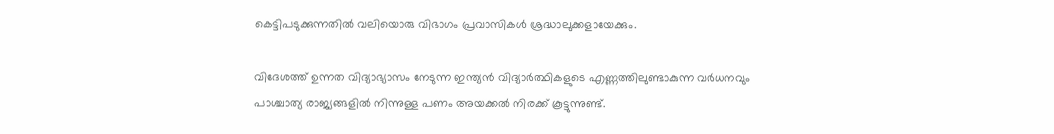കെട്ടിപടുക്കുന്നതില്‍ വലിയൊരു വിഭാഗം പ്രവാസികള്‍ ശ്രദ്ധാലുക്കളായേക്കും.

വിദേശത്ത് ഉന്നത വിദ്യാഭ്യാസം നേടുന്ന ഇന്ത്യൻ വിദ്യാർത്ഥികളുടെ എണ്ണത്തിലുണ്ടാകുന്ന വർധനവും പാശ്ചാത്യ രാജ്യങ്ങളില്‍ നിന്നുള്ള പണം അയക്കല്‍ നിരക്ക് കൂട്ടുന്നുണ്ട്.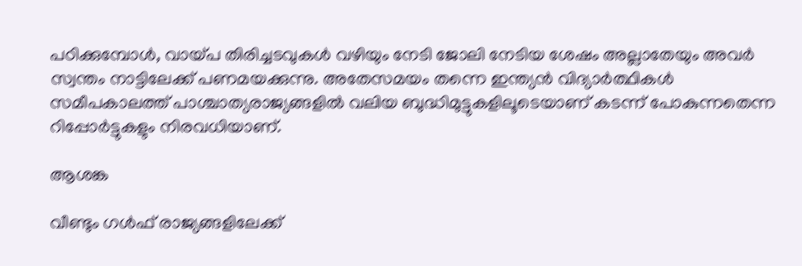പഠിക്കുമ്പോൾ, വായ്പ തിരിച്ചടവുകൾ വഴിയും നേടി ജോലി നേടിയ ശേഷം അല്ലാതേയും അവർ സ്വന്തം നാട്ടിലേക്ക് പണമയക്കുന്നു. അതേസമയം തന്നെ ഇന്ത്യന്‍ വിദ്യാർത്ഥികള്‍ സമീപകാലത്ത് പാശ്ചാത്യരാജ്യങ്ങളില്‍ വലിയ ബുദ്ധിമുട്ടുകളിലൂടെയാണ് കടന്ന് പോകുന്നതെന്ന റിപ്പോർട്ടുകളും നിരവധിയാണ്.

ആശങ്ക

വീണ്ടും ഗള്‍ഫ് രാജ്യങ്ങളിലേക്ക്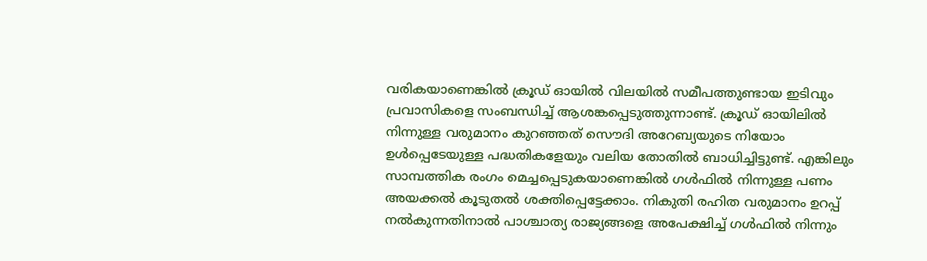വരികയാണെങ്കില്‍ ക്രൂഡ് ഓയില്‍ വിലയില്‍ സമീപത്തുണ്ടായ ഇടിവും പ്രവാസികളെ സംബന്ധിച്ച് ആശങ്കപ്പെടുത്തുന്നാണ്ട്. ക്രൂഡ് ഓയിലില്‍ നിന്നുള്ള വരുമാനം കുറഞ്ഞത് സൌദി അറേബ്യയുടെ നിയോം ഉള്‍പ്പെടേയുള്ള പദ്ധതികളേയും വലിയ തോതില്‍ ബാധിച്ചിട്ടുണ്ട്. എങ്കിലും സാമ്പത്തിക രംഗം മെച്ചപ്പെടുകയാണെങ്കില്‍ ഗള്‍ഫില്‍ നിന്നുള്ള പണം അയക്കല്‍ കൂടുതല്‍ ശക്തിപ്പെട്ടേക്കാം. നികുതി രഹിത വരുമാനം ഉറപ്പ് നല്‍കുന്നതിനാല്‍ പാശ്ചാത്യ രാജ്യങ്ങളെ അപേക്ഷിച്ച് ഗള്‍ഫില്‍ നിന്നും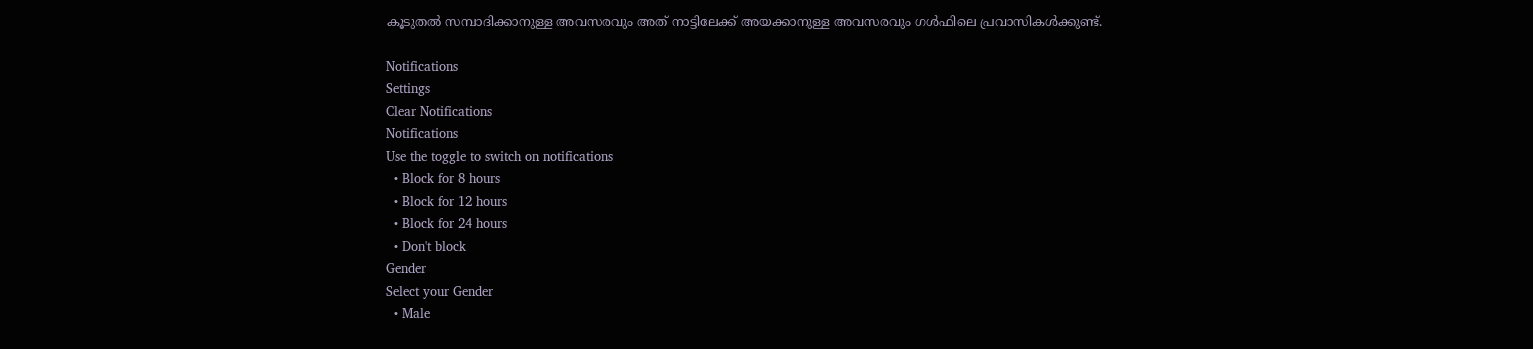കൂടുതല്‍ സമ്പാദിക്കാനുള്ള അവസരവും അത് നാട്ടിലേക്ക് അയക്കാനുള്ള അവസരവും ഗള്‍ഫിലെ പ്രവാസികള്‍ക്കുണ്ട്.

Notifications
Settings
Clear Notifications
Notifications
Use the toggle to switch on notifications
  • Block for 8 hours
  • Block for 12 hours
  • Block for 24 hours
  • Don't block
Gender
Select your Gender
  • Male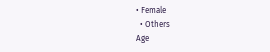• Female
  • Others
Age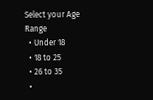Select your Age Range
  • Under 18
  • 18 to 25
  • 26 to 35
  •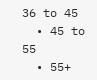36 to 45
  • 45 to 55
  • 55+